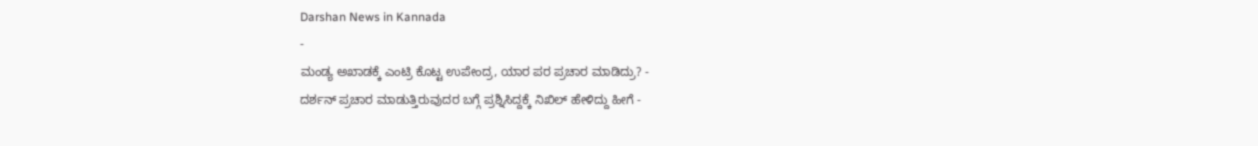Darshan News in Kannada
-
ಮಂಡ್ಯ ಅಖಾಡಕ್ಕೆ ಎಂಟ್ರಿ ಕೊಟ್ಟ ಉಪೇಂದ್ರ, ಯಾರ ಪರ ಪ್ರಚಾರ ಮಾಡಿದ್ರು? -
ದರ್ಶನ್ ಪ್ರಚಾರ ಮಾಡುತ್ತಿರುವುದರ ಬಗ್ಗೆ ಪ್ರಶ್ನಿಸಿದ್ದಕ್ಕೆ ನಿಖಿಲ್ ಹೇಳಿದ್ದು ಹೀಗೆ -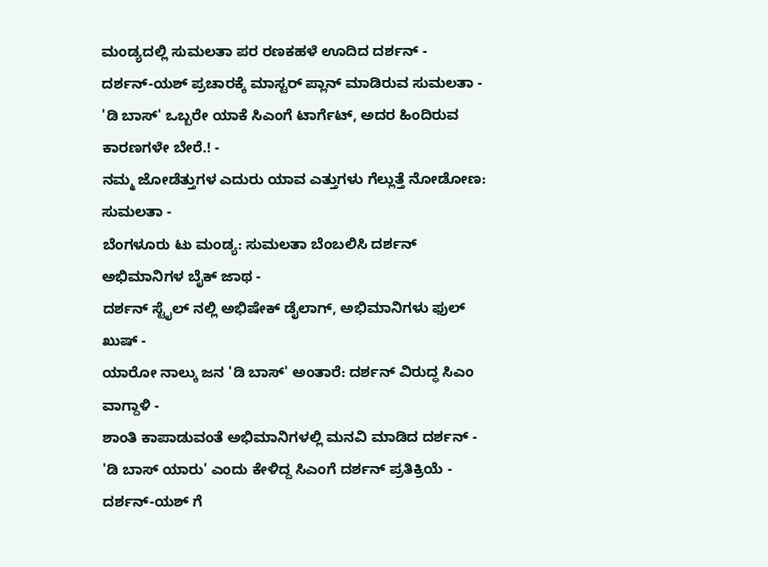ಮಂಡ್ಯದಲ್ಲಿ ಸುಮಲತಾ ಪರ ರಣಕಹಳೆ ಊದಿದ ದರ್ಶನ್ -
ದರ್ಶನ್-ಯಶ್ ಪ್ರಚಾರಕ್ಕೆ ಮಾಸ್ಟರ್ ಪ್ಲಾನ್ ಮಾಡಿರುವ ಸುಮಲತಾ -
'ಡಿ ಬಾಸ್' ಒಬ್ಬರೇ ಯಾಕೆ ಸಿಎಂಗೆ ಟಾರ್ಗೆಟ್, ಅದರ ಹಿಂದಿರುವ ಕಾರಣಗಳೇ ಬೇರೆ.! -
ನಮ್ಮ ಜೋಡೆತ್ತುಗಳ ಎದುರು ಯಾವ ಎತ್ತುಗಳು ಗೆಲ್ಲುತ್ತೆ ನೋಡೋಣ: ಸುಮಲತಾ -
ಬೆಂಗಳೂರು ಟು ಮಂಡ್ಯ: ಸುಮಲತಾ ಬೆಂಬಲಿಸಿ ದರ್ಶನ್ ಅಭಿಮಾನಿಗಳ ಬೈಕ್ ಜಾಥ -
ದರ್ಶನ್ ಸ್ಟೈಲ್ ನಲ್ಲಿ ಅಭಿಷೇಕ್ ಡೈಲಾಗ್, ಅಭಿಮಾನಿಗಳು ಫುಲ್ ಖುಷ್ -
ಯಾರೋ ನಾಲ್ಕು ಜನ 'ಡಿ ಬಾಸ್' ಅಂತಾರೆ: ದರ್ಶನ್ ವಿರುದ್ಧ ಸಿಎಂ ವಾಗ್ದಾಳಿ -
ಶಾಂತಿ ಕಾಪಾಡುವಂತೆ ಅಭಿಮಾನಿಗಳಲ್ಲಿ ಮನವಿ ಮಾಡಿದ ದರ್ಶನ್ -
'ಡಿ ಬಾಸ್ ಯಾರು' ಎಂದು ಕೇಳಿದ್ದ ಸಿಎಂಗೆ ದರ್ಶನ್ ಪ್ರತಿಕ್ರಿಯೆ -
ದರ್ಶನ್-ಯಶ್ ಗೆ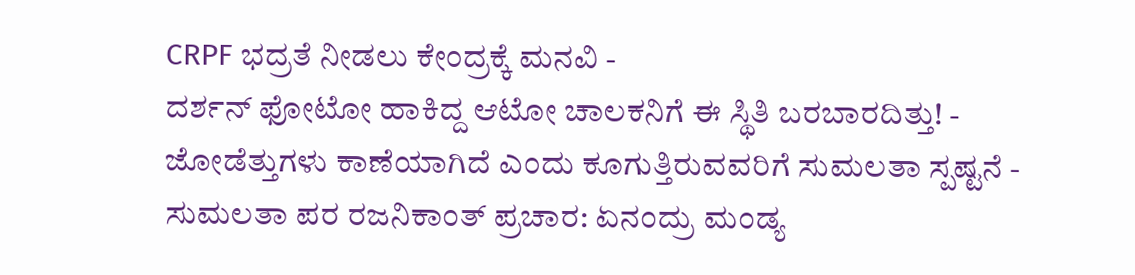CRPF ಭದ್ರತೆ ನೀಡಲು ಕೇಂದ್ರಕ್ಕೆ ಮನವಿ -
ದರ್ಶನ್ ಫೋಟೋ ಹಾಕಿದ್ದ ಆಟೋ ಚಾಲಕನಿಗೆ ಈ ಸ್ಥಿತಿ ಬರಬಾರದಿತ್ತು! -
ಜೋಡೆತ್ತುಗಳು ಕಾಣೆಯಾಗಿದೆ ಎಂದು ಕೂಗುತ್ತಿರುವವರಿಗೆ ಸುಮಲತಾ ಸ್ಪಷ್ಟನೆ -
ಸುಮಲತಾ ಪರ ರಜನಿಕಾಂತ್ ಪ್ರಚಾರ: ಏನಂದ್ರು ಮಂಡ್ಯ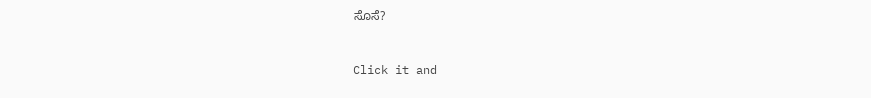ಸೊಸೆ?


Click it and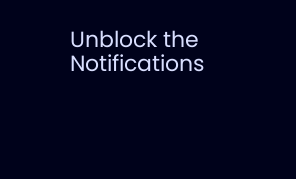Unblock the Notifications